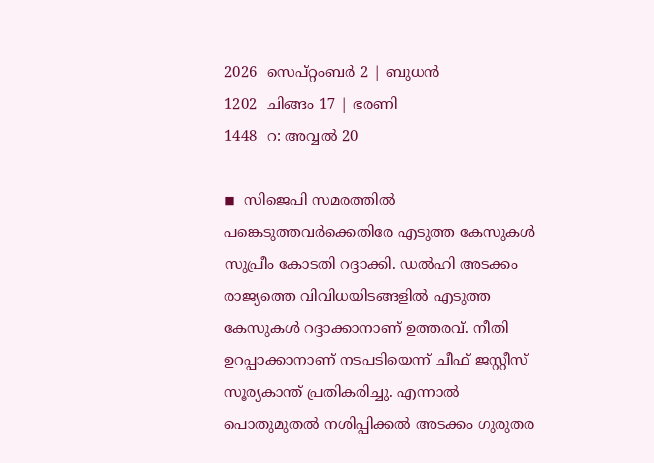2026  സെപ്റ്റംബര്‍ 2 | ബുധന്‍
1202  ചിങ്ങം 17 | ഭരണി
1448  റ: അവ്വൽ 20

◾  സിജെപി സമരത്തില്‍ പങ്കെടുത്തവര്‍ക്കെതിരേ എടുത്ത കേസുകള്‍ സുപ്രീം കോടതി റദ്ദാക്കി. ഡല്‍ഹി അടക്കം രാജ്യത്തെ വിവിധയിടങ്ങളില്‍ എടുത്ത കേസുകള്‍ റദ്ദാക്കാനാണ് ഉത്തരവ്. നീതി ഉറപ്പാക്കാനാണ് നടപടിയെന്ന് ചീഫ് ജസ്റ്റീസ് സൂര്യകാന്ത് പ്രതികരിച്ചു. എന്നാല്‍ പൊതുമുതല്‍ നശിപ്പിക്കല്‍ അടക്കം ഗുരുതര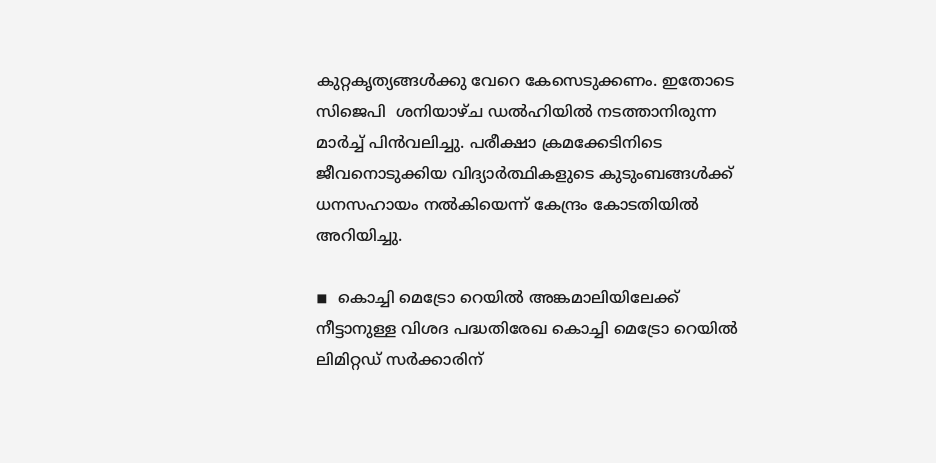കുറ്റകൃത്യങ്ങള്‍ക്കു വേറെ കേസെടുക്കണം. ഇതോടെ സിജെപി  ശനിയാഴ്ച ഡല്‍ഹിയില്‍ നടത്താനിരുന്ന മാര്‍ച്ച് പിന്‍വലിച്ചു. പരീക്ഷാ ക്രമക്കേടിനിടെ ജീവനൊടുക്കിയ വിദ്യാര്‍ത്ഥികളുടെ കുടുംബങ്ങള്‍ക്ക് ധനസഹായം നല്‍കിയെന്ന് കേന്ദ്രം കോടതിയില്‍ അറിയിച്ചു.

◾  കൊച്ചി മെട്രോ റെയില്‍ അങ്കമാലിയിലേക്ക് നീട്ടാനുള്ള വിശദ പദ്ധതിരേഖ കൊച്ചി മെട്രോ റെയില്‍ ലിമിറ്റഡ് സര്‍ക്കാരിന്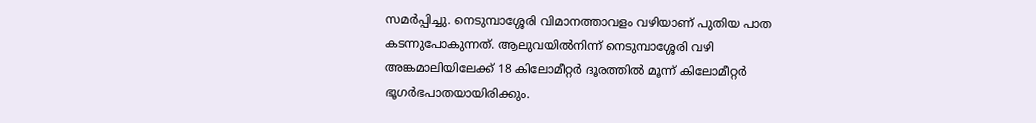സമര്‍പ്പിച്ചു. നെടുമ്പാശ്ശേരി വിമാനത്താവളം വഴിയാണ് പുതിയ പാത കടന്നുപോകുന്നത്. ആലുവയില്‍നിന്ന് നെടുമ്പാശ്ശേരി വഴി അങ്കമാലിയിലേക്ക് 18 കിലോമീറ്റര്‍ ദൂരത്തില്‍ മൂന്ന് കിലോമീറ്റര്‍ ഭൂഗര്‍ഭപാതയായിരിക്കും.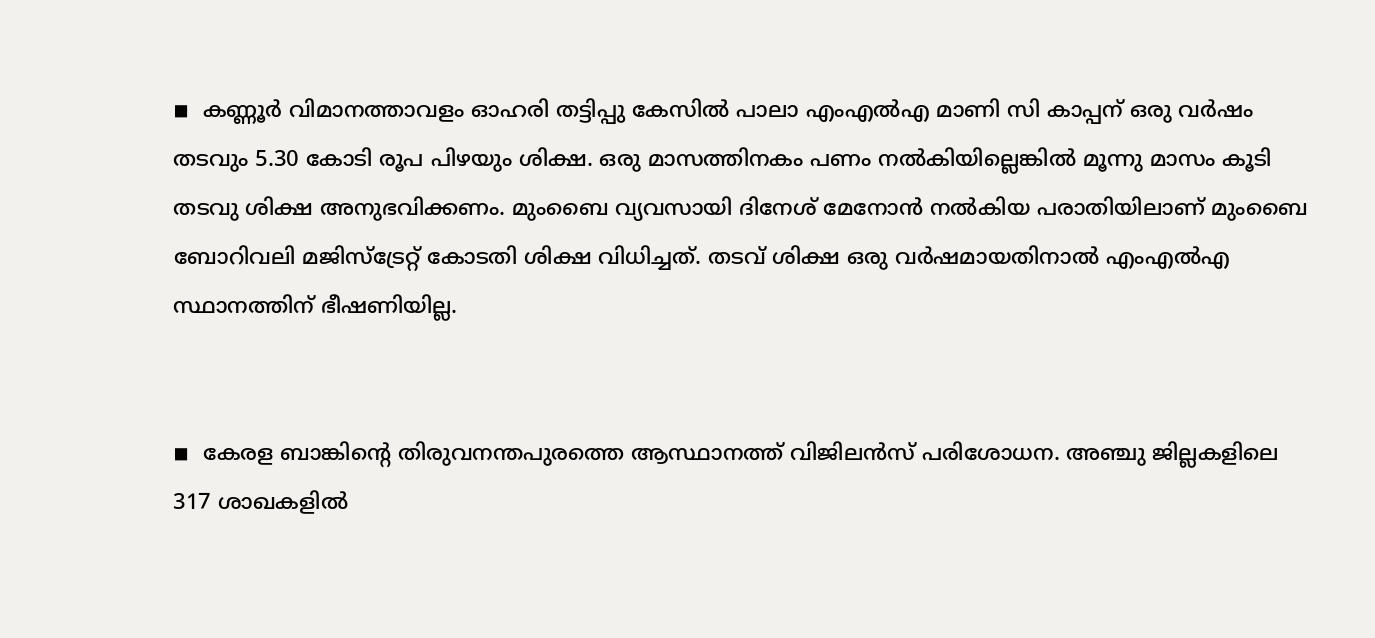◾  കണ്ണൂര്‍ വിമാനത്താവളം ഓഹരി തട്ടിപ്പു കേസില്‍ പാലാ എംഎല്‍എ മാണി സി കാപ്പന് ഒരു വര്‍ഷം തടവും 5.30 കോടി രൂപ പിഴയും ശിക്ഷ. ഒരു മാസത്തിനകം പണം നല്‍കിയില്ലെങ്കില്‍ മൂന്നു മാസം കൂടി തടവു ശിക്ഷ അനുഭവിക്കണം. മുംബൈ വ്യവസായി ദിനേശ് മേനോന്‍ നല്‍കിയ പരാതിയിലാണ് മുംബൈ ബോറിവലി മജിസ്ട്രേറ്റ് കോടതി ശിക്ഷ വിധിച്ചത്. തടവ് ശിക്ഷ ഒരു വര്‍ഷമായതിനാല്‍ എംഎല്‍എ സ്ഥാനത്തിന് ഭീഷണിയില്ല.


◾  കേരള ബാങ്കിന്റെ തിരുവനന്തപുരത്തെ ആസ്ഥാനത്ത് വിജിലന്‍സ് പരിശോധന. അഞ്ചു ജില്ലകളിലെ 317 ശാഖകളില്‍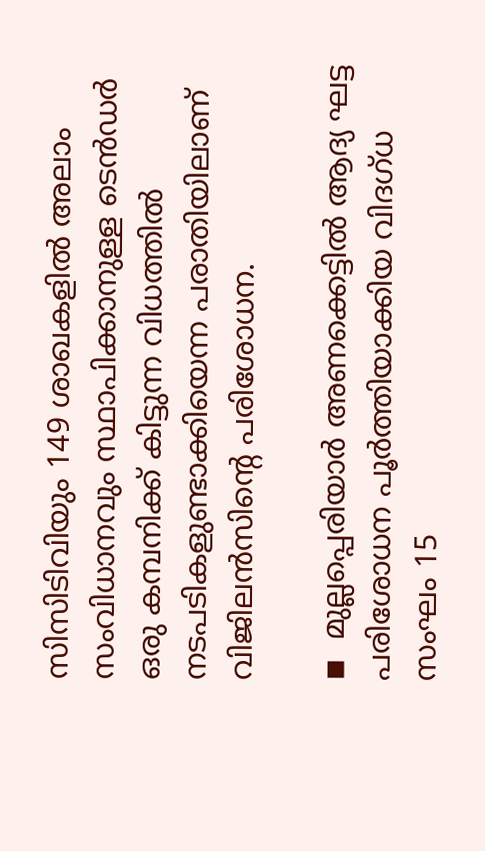സിസിടിവിയും 149 ശാഖകളില്‍ അലാം സംവിധാനവും സ്ഥാപിക്കാനുള്ള ടെന്‍ഡര്‍ ഒരു കമ്പനിക്ക് കിട്ടുന്ന വിധത്തില്‍ നടപടികളുണ്ടാക്കിയെന്ന പരാതിയിലാണ് വിജിലന്‍സിന്റെ പരിശോധന.

◾  മുല്ലപ്പെരിയാര്‍ അണക്കെട്ടില്‍ ആദ്യ ഘട്ട പരിശോധന പൂര്‍ത്തിയാക്കിയ വിദഗ്ധ സംഘം 15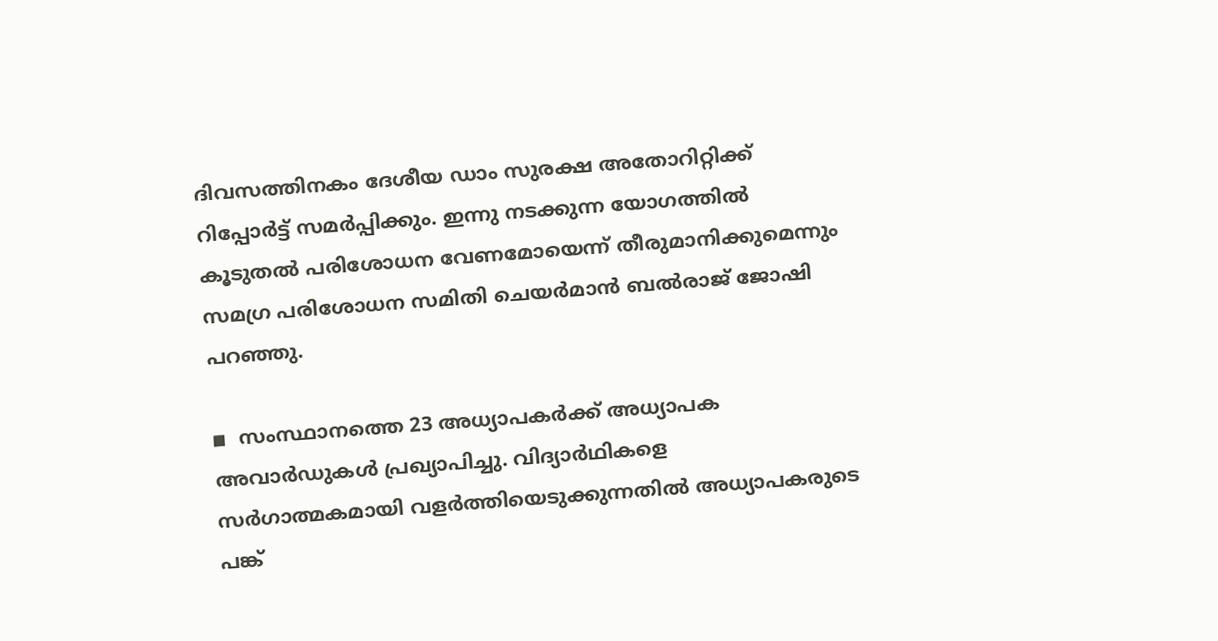ദിവസത്തിനകം ദേശീയ ഡാം സുരക്ഷ അതോറിറ്റിക്ക് റിപ്പോര്‍ട്ട് സമര്‍പ്പിക്കും. ഇന്നു നടക്കുന്ന യോഗത്തില്‍ കൂടുതല്‍ പരിശോധന വേണമോയെന്ന് തീരുമാനിക്കുമെന്നും സമഗ്ര പരിശോധന സമിതി ചെയര്‍മാന്‍ ബല്‍രാജ് ജോഷി പറഞ്ഞു.

◾  സംസ്ഥാനത്തെ 23 അധ്യാപകര്‍ക്ക് അധ്യാപക അവാര്‍ഡുകള്‍ പ്രഖ്യാപിച്ചു. വിദ്യാര്‍ഥികളെ സര്‍ഗാത്മകമായി വളര്‍ത്തിയെടുക്കുന്നതില്‍ അധ്യാപകരുടെ പങ്ക്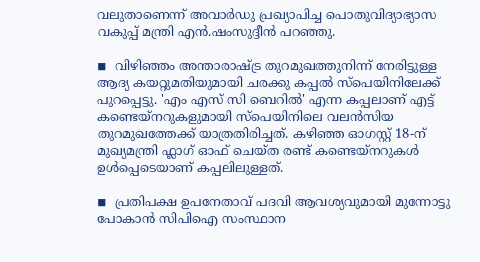വലുതാണെന്ന് അവാര്‍ഡു പ്രഖ്യാപിച്ച പൊതുവിദ്യാഭ്യാസ വകുപ്പ് മന്ത്രി എന്‍.ഷംസുദ്ദീന്‍ പറഞ്ഞു.

◾  വിഴിഞ്ഞം അന്താരാഷ്ട്ര തുറമുഖത്തുനിന്ന് നേരിട്ടുള്ള ആദ്യ കയറ്റുമതിയുമായി ചരക്കു കപ്പല്‍ സ്പെയിനിലേക്ക് പുറപ്പെട്ടു. 'എം എസ് സി ബെറില്‍' എന്ന കപ്പലാണ് എട്ട് കണ്ടെയ്നറുകളുമായി സ്പെയിനിലെ വലന്‍സിയ തുറമുഖത്തേക്ക് യാത്രതിരിച്ചത്. കഴിഞ്ഞ ഓഗസ്റ്റ് 18-ന് മുഖ്യമന്ത്രി ഫ്ലാഗ് ഓഫ് ചെയ്ത രണ്ട് കണ്ടെയ്നറുകള്‍ ഉള്‍പ്പെടെയാണ് കപ്പലിലുള്ളത്.

◾  പ്രതിപക്ഷ ഉപനേതാവ് പദവി ആവശ്യവുമായി മുന്നോട്ടു പോകാന്‍ സിപിഐ സംസ്ഥാന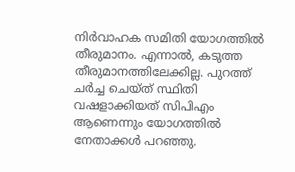നിര്‍വാഹക സമിതി യോഗത്തില്‍ തീരുമാനം. എന്നാല്‍, കടുത്ത തീരുമാനത്തിലേക്കില്ല. പുറത്ത് ചര്‍ച്ച ചെയ്ത് സ്ഥിതി വഷളാക്കിയത് സിപിഎം ആണെന്നും യോഗത്തില്‍ നേതാക്കള്‍ പറഞ്ഞു.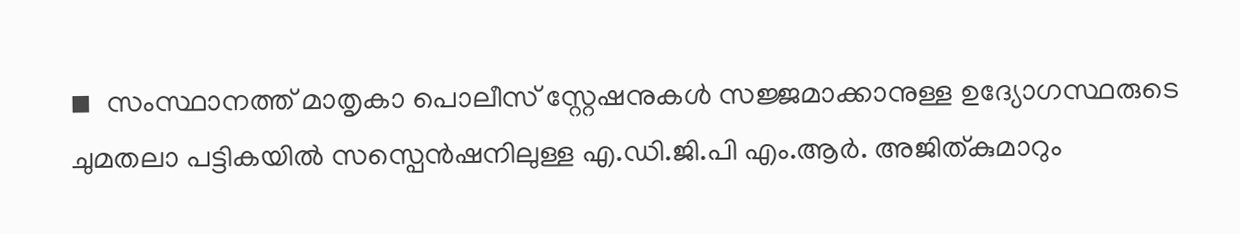◾  സംസ്ഥാനത്ത് മാതൃകാ പൊലീസ് സ്റ്റേഷനുകള്‍ സജ്ജമാക്കാനുള്ള ഉദ്യോഗസ്ഥരുടെ ചുമതലാ പട്ടികയില്‍ സസ്പെന്‍ഷനിലുള്ള എ.ഡി.ജി.പി എം.ആര്‍. അജിത്കുമാറും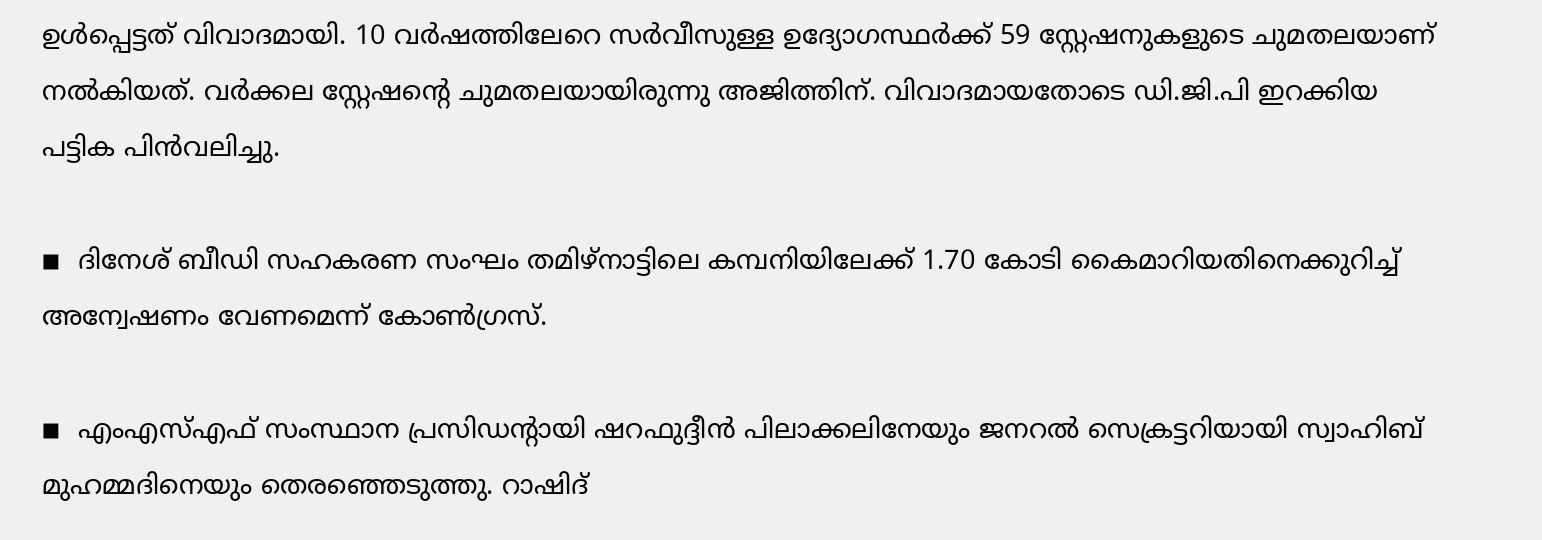ഉള്‍പ്പെട്ടത് വിവാദമായി. 10 വര്‍ഷത്തിലേറെ സര്‍വീസുള്ള ഉദ്യോഗസ്ഥര്‍ക്ക് 59 സ്റ്റേഷനുകളുടെ ചുമതലയാണ് നല്‍കിയത്. വര്‍ക്കല സ്റ്റേഷന്റെ ചുമതലയായിരുന്നു അജിത്തിന്. വിവാദമായതോടെ ഡി.ജി.പി ഇറക്കിയ പട്ടിക പിന്‍വലിച്ചു.

◾  ദിനേശ് ബീഡി സഹകരണ സംഘം തമിഴ്‌നാട്ടിലെ കമ്പനിയിലേക്ക് 1.70 കോടി കൈമാറിയതിനെക്കുറിച്ച് അന്വേഷണം വേണമെന്ന് കോണ്‍ഗ്രസ്.

◾  എംഎസ്എഫ് സംസ്ഥാന പ്രസിഡന്റായി ഷറഫുദ്ദീന്‍ പിലാക്കലിനേയും ജനറല്‍ സെക്രട്ടറിയായി സ്വാഹിബ് മുഹമ്മദിനെയും തെരഞ്ഞെടുത്തു. റാഷിദ്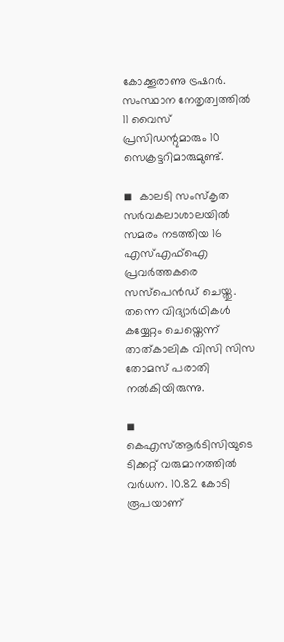കോക്കൂരാണു ട്രഷറര്‍. സംസ്ഥാന നേതൃത്വത്തില്‍ 11 വൈസ് പ്രസിഡന്റുമാരും 10 സെക്രട്ടറിമാരുമുണ്ട്.

◾  കാലടി സംസ്‌കൃത സര്‍വകലാശാലയില്‍ സമരം നടത്തിയ 16 എസ്എഫ്ഐ പ്രവര്‍ത്തകരെ സസ്പെന്‍ഡ് ചെയ്തു.  തന്നെ വിദ്യാര്‍ഥികള്‍ കയ്യേറ്റം ചെയ്തെന്ന് താത്കാലിക വിസി സിസ തോമസ് പരാതി നല്‍കിയിരുന്നു.

◾  കെഎസ്ആര്‍ടിസിയുടെ ടിക്കറ്റ് വരുമാനത്തില്‍ വര്‍ധന. 10.82 കോടി രൂപയാണ്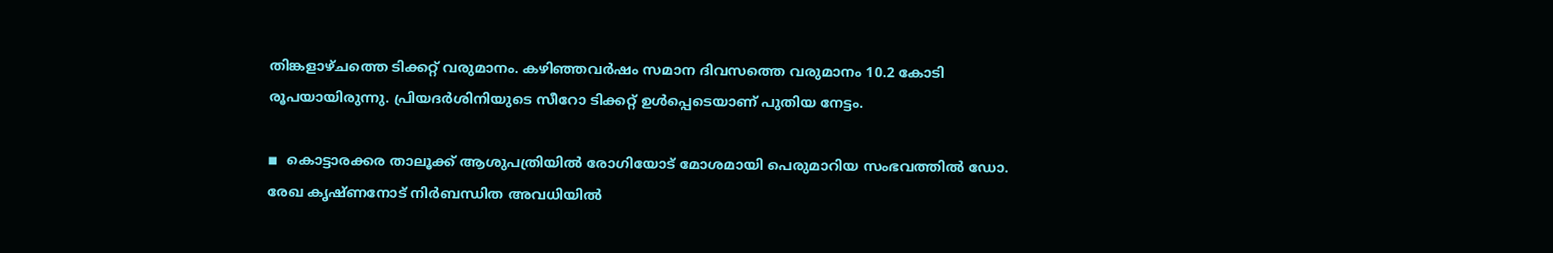തിങ്കളാഴ്ചത്തെ ടിക്കറ്റ് വരുമാനം. കഴിഞ്ഞവര്‍ഷം സമാന ദിവസത്തെ വരുമാനം 10.2 കോടി രൂപയായിരുന്നു. പ്രിയദര്‍ശിനിയുടെ സീറോ ടിക്കറ്റ് ഉള്‍പ്പെടെയാണ് പുതിയ നേട്ടം.

◾  കൊട്ടാരക്കര താലൂക്ക് ആശുപത്രിയില്‍ രോഗിയോട് മോശമായി പെരുമാറിയ സംഭവത്തില്‍ ഡോ. രേഖ കൃഷ്ണനോട് നിര്‍ബന്ധിത അവധിയില്‍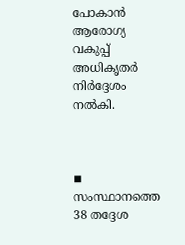പോകാന്‍ ആരോഗ്യ വകുപ്പ് അധികൃതര്‍ നിര്‍ദ്ദേശം നല്‍കി.



◾  സംസ്ഥാനത്തെ 38 തദ്ദേശ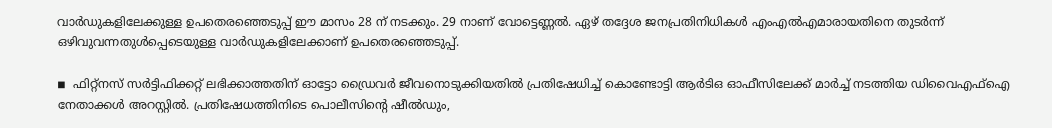വാര്‍ഡുകളിലേക്കുള്ള ഉപതെരഞ്ഞെടുപ്പ് ഈ മാസം 28 ന് നടക്കും. 29 നാണ് വോട്ടെണ്ണല്‍. ഏഴ് തദ്ദേശ ജനപ്രതിനിധികള്‍ എംഎല്‍എമാരായതിനെ തുടര്‍ന്ന് ഒഴിവുവന്നതുള്‍പ്പെടെയുള്ള വാര്‍ഡുകളിലേക്കാണ് ഉപതെരഞ്ഞെടുപ്പ്.

◾  ഫിറ്റ്നസ് സര്‍ട്ടിഫിക്കറ്റ് ലഭിക്കാത്തതിന് ഓട്ടോ ഡ്രൈവര്‍ ജീവനൊടുക്കിയതില്‍ പ്രതിഷേധിച്ച് കൊണ്ടോട്ടി ആര്‍ടിഒ ഓഫീസിലേക്ക് മാര്‍ച്ച് നടത്തിയ ഡിവൈഎഫ്ഐ നേതാക്കള്‍ അറസ്റ്റില്‍. പ്രതിഷേധത്തിനിടെ പൊലീസിന്റെ ഷീല്‍ഡും,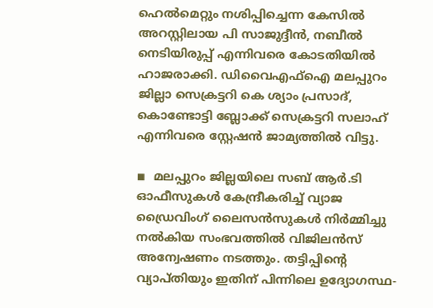ഹെല്‍മെറ്റും നശിപ്പിച്ചെന്ന കേസില്‍ അറസ്റ്റിലായ പി സാജുദ്ദീന്‍, നബീല്‍ നെടിയിരുപ്പ് എന്നിവരെ കോടതിയില്‍ ഹാജരാക്കി. ഡിവൈഎഫ്ഐ മലപ്പുറം ജില്ലാ സെക്രട്ടറി കെ ശ്യാം പ്രസാദ്, കൊണ്ടോട്ടി ബ്ലോക്ക് സെക്രട്ടറി സലാഹ് എന്നിവരെ സ്റ്റേഷന്‍ ജാമ്യത്തില്‍ വിട്ടു.

◾  മലപ്പുറം ജില്ലയിലെ സബ് ആര്‍.ടി ഓഫീസുകള്‍ കേന്ദ്രീകരിച്ച് വ്യാജ ഡ്രൈവിംഗ് ലൈസന്‍സുകള്‍ നിര്‍മ്മിച്ചു നല്‍കിയ സംഭവത്തില്‍ വിജിലന്‍സ് അന്വേഷണം നടത്തും. തട്ടിപ്പിന്റെ വ്യാപ്തിയും ഇതിന് പിന്നിലെ ഉദ്യോഗസ്ഥ-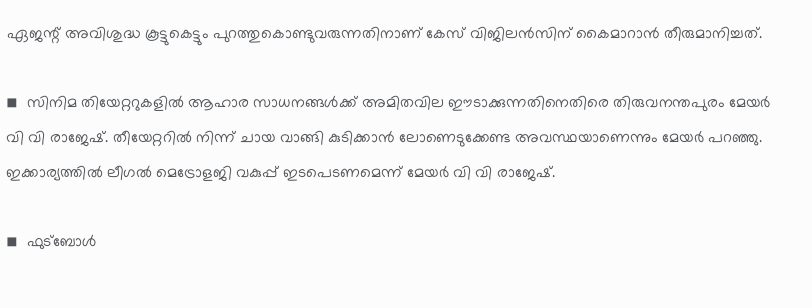ഏജന്റ് അവിശുദ്ധ കൂട്ടുകെട്ടും പുറത്തുകൊണ്ടുവരുന്നതിനാണ് കേസ് വിജിലന്‍സിന് കൈമാറാന്‍ തീരുമാനിച്ചത്.

◾  സിനിമ തിയേറ്ററുകളില്‍ ആഹാര സാധനങ്ങള്‍ക്ക് അമിതവില ഈടാക്കുന്നതിനെതിരെ തിരുവനന്തപുരം മേയര്‍ വി വി രാജേഷ്. തീയേറ്ററില്‍ നിന്ന് ചായ വാങ്ങി കുടിക്കാന്‍ ലോണെടുക്കേണ്ട അവസ്ഥയാണെന്നും മേയര്‍ പറഞ്ഞു. ഇക്കാര്യത്തില്‍ ലീഗല്‍ മെട്രോളജി വകുപ്പ് ഇടപെടണമെന്ന് മേയര്‍ വി വി രാജേഷ്.

◾  ഫുട്‌ബോള്‍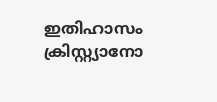ഇതിഹാസം ക്രിസ്റ്റ്യാനോ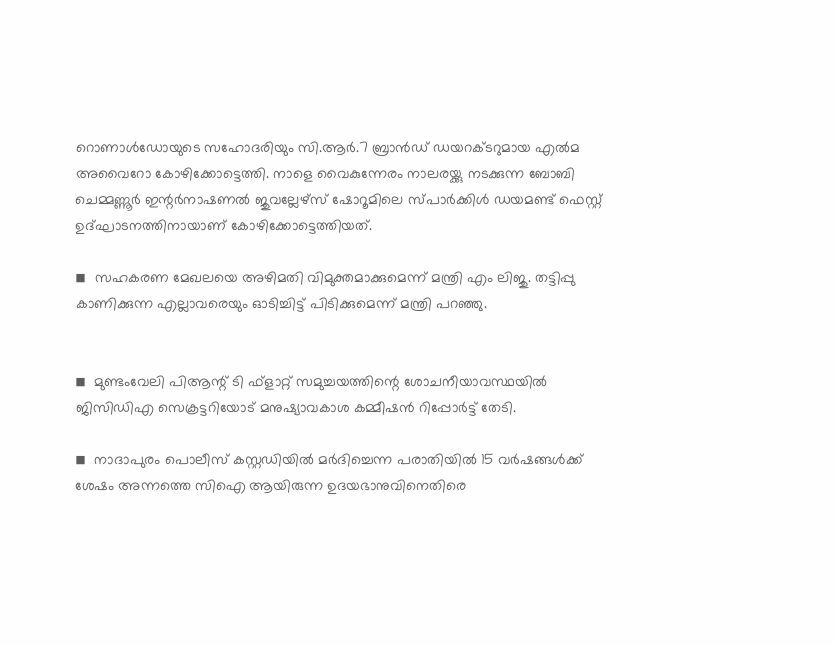റൊണാള്‍ഡോയുടെ സഹോദരിയും സി.ആര്‍.7 ബ്രാന്‍ഡ് ഡയറക്ടറുമായ എല്‍മ അവൈറോ കോഴിക്കോട്ടെത്തി. നാളെ വൈകുന്നേരം നാലരയ്ക്കു നടക്കുന്ന ബോബി ചെമ്മണ്ണൂര്‍ ഇന്റര്‍നാഷണല്‍ ജുവല്ലേഴ്‌സ് ഷോറൂമിലെ സ്പാര്‍ക്കിള്‍ ഡയമണ്ട് ഫെസ്റ്റ് ഉദ്ഘാടനത്തിനായാണ് കോഴിക്കോട്ടെത്തിയത്.

◾  സഹകരണ മേഖലയെ അഴിമതി വിമുക്തമാക്കുമെന്ന് മന്ത്രി എം ലിജു. തട്ടിപ്പു കാണിക്കുന്ന എല്ലാവരെയും ഓടിച്ചിട്ട് പിടിക്കുമെന്ന് മന്ത്രി പറഞ്ഞു.


◾  മുണ്ടംവേലി പിആന്റ് ടി ഫ്ളാറ്റ് സമുച്ചയത്തിന്റെ ശോചനീയാവസ്ഥയില്‍ ജിസിഡിഎ സെക്രട്ടറിയോട് മനുഷ്യാവകാശ കമ്മീഷന്‍ റിപ്പോര്‍ട്ട് തേടി.

◾  നാദാപുരം പൊലീസ് കസ്റ്റഡിയില്‍ മര്‍ദിച്ചെന്ന പരാതിയില്‍ 15 വര്‍ഷങ്ങള്‍ക്ക് ശേഷം അന്നത്തെ സിഐ ആയിരുന്ന ഉദയഭാനുവിനെതിരെ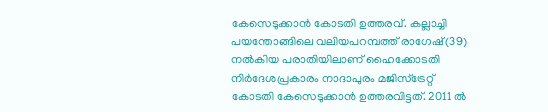കേസെടുക്കാന്‍ കോടതി ഉത്തരവ്. കല്ലാച്ചി പയന്തോങ്ങിലെ വലിയപറമ്പത്ത് രാഗേഷ്(39) നല്‍കിയ പരാതിയിലാണ് ഹൈക്കോടതി നിര്‍ദേശപ്രകാരം നാദാപുരം മജിസ്‌ട്രേറ്റ് കോടതി കേസെടുക്കാന്‍ ഉത്തരവിട്ടത്. 2011 ല്‍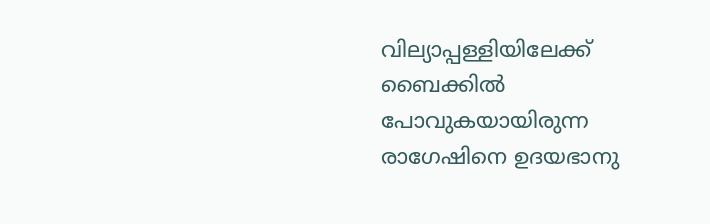വില്യാപ്പള്ളിയിലേക്ക് ബൈക്കില്‍ പോവുകയായിരുന്ന രാഗേഷിനെ ഉദയഭാനു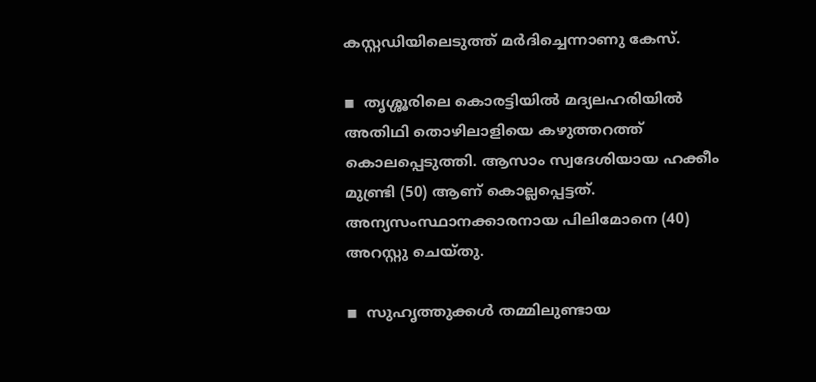കസ്റ്റഡിയിലെടുത്ത് മര്‍ദിച്ചെന്നാണു കേസ്.

◾  തൃശ്ശൂരിലെ കൊരട്ടിയില്‍ മദ്യലഹരിയില്‍ അതിഥി തൊഴിലാളിയെ കഴുത്തറത്ത് കൊലപ്പെടുത്തി. ആസാം സ്വദേശിയായ ഹക്കീം മുണ്ട്രി (50) ആണ് കൊല്ലപ്പെട്ടത്. അന്യസംസ്ഥാനക്കാരനായ പിലിമോനെ (40) അറസ്റ്റു ചെയ്തു.

◾  സുഹൃത്തുക്കള്‍ തമ്മിലുണ്ടായ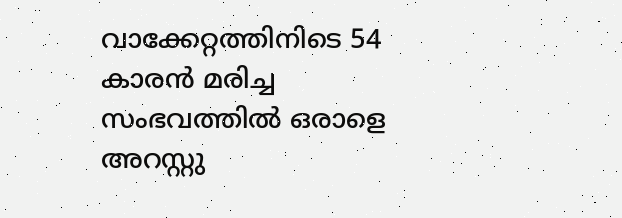വാക്കേറ്റത്തിനിടെ 54 കാരന്‍ മരിച്ച സംഭവത്തില്‍ ഒരാളെ അറസ്റ്റു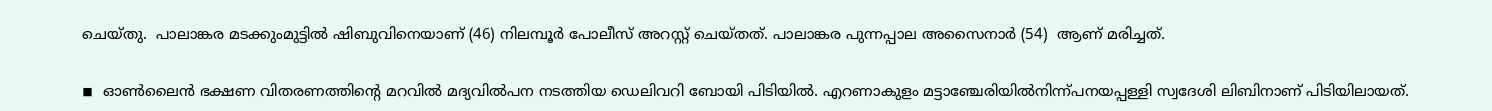ചെയ്തു.  പാലാങ്കര മടക്കുംമുട്ടില്‍ ഷിബുവിനെയാണ് (46) നിലമ്പൂര്‍ പോലീസ് അറസ്റ്റ് ചെയ്തത്. പാലാങ്കര പുന്നപ്പാല അസൈനാര്‍ (54)  ആണ് മരിച്ചത്.

◾  ഓണ്‍ലൈന്‍ ഭക്ഷണ വിതരണത്തിന്റെ മറവില്‍ മദ്യവില്‍പന നടത്തിയ ഡെലിവറി ബോയി പിടിയില്‍. എറണാകുളം മട്ടാഞ്ചേരിയില്‍നിന്ന്പനയപ്പള്ളി സ്വദേശി ലിബിനാണ് പിടിയിലായത്.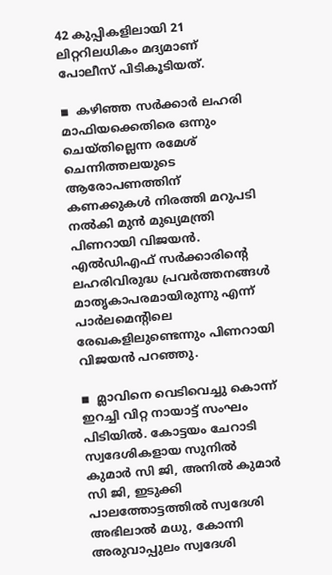42 കുപ്പികളിലായി 21 ലിറ്ററിലധികം മദ്യമാണ് പോലീസ് പിടികൂടിയത്.

◾  കഴിഞ്ഞ സര്‍ക്കാര്‍ ലഹരി മാഫിയക്കെതിരെ ഒന്നും ചെയ്തില്ലെന്ന രമേശ് ചെന്നിത്തലയുടെ ആരോപണത്തിന് കണക്കുകള്‍ നിരത്തി മറുപടി നല്‍കി മുന്‍ മുഖ്യമന്ത്രി പിണറായി വിജയന്‍. എല്‍ഡിഎഫ് സര്‍ക്കാരിന്റെ ലഹരിവിരുദ്ധ പ്രവര്‍ത്തനങ്ങള്‍ മാതൃകാപരമായിരുന്നു എന്ന് പാര്‍ലമെന്റിലെ രേഖകളിലുണ്ടെന്നും പിണറായി വിജയന്‍ പറഞ്ഞു.

◾  മ്ലാവിനെ വെടിവെച്ചു കൊന്ന് ഇറച്ചി വിറ്റ നായാട്ട് സംഘം പിടിയില്‍. കോട്ടയം ചേറാടി സ്വദേശികളായ സുനില്‍ കുമാര്‍ സി ജി, അനില്‍ കുമാര്‍ സി ജി, ഇടുക്കി പാലത്തോട്ടത്തില്‍ സ്വദേശി അഭിലാല്‍ മധു, കോന്നി അരുവാപ്പുലം സ്വദേശി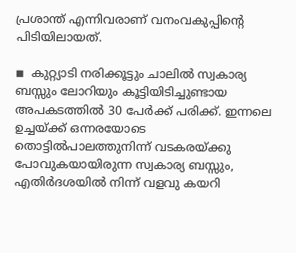പ്രശാന്ത് എന്നിവരാണ് വനംവകുപ്പിന്റെ പിടിയിലായത്.

◾  കുറ്റ്യാടി നരിക്കൂട്ടും ചാലില്‍ സ്വകാര്യ ബസ്സും ലോറിയും കൂട്ടിയിടിച്ചുണ്ടായ അപകടത്തില്‍ 30 പേര്‍ക്ക് പരിക്ക്. ഇന്നലെ ഉച്ചയ്ക്ക് ഒന്നരയോടെ തൊട്ടില്‍പാലത്തുനിന്ന് വടകരയ്ക്കു പോവുകയായിരുന്ന സ്വകാര്യ ബസ്സും, എതിര്‍ദശയില്‍ നിന്ന് വളവു കയറി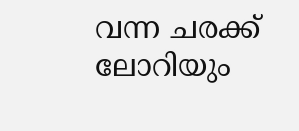വന്ന ചരക്ക് ലോറിയും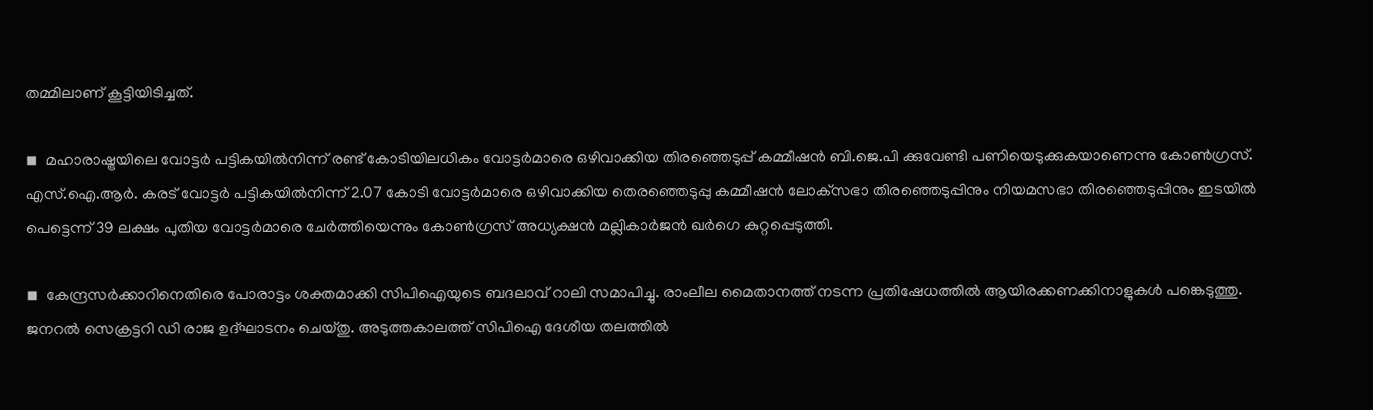തമ്മിലാണ് കൂട്ടിയിടിച്ചത്.

◾  മഹാരാഷ്ട്രയിലെ വോട്ടര്‍ പട്ടികയില്‍നിന്ന് രണ്ട് കോടിയിലധികം വോട്ടര്‍മാരെ ഒഴിവാക്കിയ തിരഞ്ഞെടുപ്പ് കമ്മീഷന്‍ ബി.ജെ.പി ക്കുവേണ്ടി പണിയെടുക്കുകയാണെന്നു കോണ്‍ഗ്രസ്. എസ്.ഐ.ആര്‍. കരട് വോട്ടര്‍ പട്ടികയില്‍നിന്ന് 2.07 കോടി വോട്ടര്‍മാരെ ഒഴിവാക്കിയ തെരഞ്ഞെടുപ്പു കമ്മീഷന്‍ ലോക്‌സഭാ തിരഞ്ഞെടുപ്പിനും നിയമസഭാ തിരഞ്ഞെടുപ്പിനും ഇടയില്‍  പെട്ടെന്ന് 39 ലക്ഷം പുതിയ വോട്ടര്‍മാരെ ചേര്‍ത്തിയെന്നും കോണ്‍ഗ്രസ് അധ്യക്ഷന്‍ മല്ലികാര്‍ജന്‍ ഖര്‍ഗെ കുറ്റപ്പെടുത്തി.

◾  കേന്ദ്രസര്‍ക്കാറിനെതിരെ പോരാട്ടം ശക്തമാക്കി സിപിഐയുടെ ബദലാവ് റാലി സമാപിച്ചു. രാംലീല മൈതാനത്ത് നടന്ന പ്രതിഷേധത്തില്‍ ആയിരക്കണക്കിനാളുകള്‍ പങ്കെടുത്തു. ജനറല്‍ സെക്രട്ടറി ഡി രാജ ഉദ്ഘാടനം ചെയ്തു. അടുത്തകാലത്ത് സിപിഐ ദേശീയ തലത്തില്‍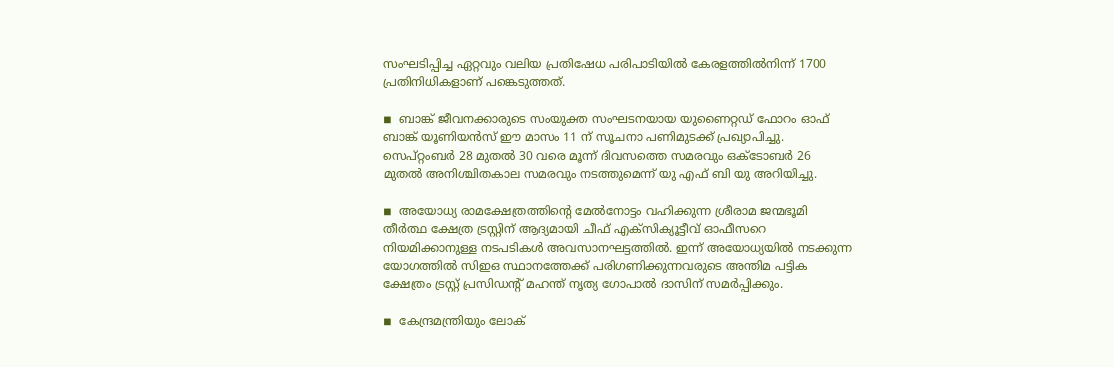സംഘടിപ്പിച്ച ഏറ്റവും വലിയ പ്രതിഷേധ പരിപാടിയില്‍ കേരളത്തില്‍നിന്ന് 1700 പ്രതിനിധികളാണ് പങ്കെടുത്തത്.

◾  ബാങ്ക് ജീവനക്കാരുടെ സംയുക്ത സംഘടനയായ യുണൈറ്റഡ് ഫോറം ഓഫ് ബാങ്ക് യൂണിയന്‍സ് ഈ മാസം 11 ന് സൂചനാ പണിമുടക്ക് പ്രഖ്യാപിച്ചു.  സെപ്റ്റംബര്‍ 28 മുതല്‍ 30 വരെ മൂന്ന് ദിവസത്തെ സമരവും ഒക്ടോബര്‍ 26 മുതല്‍ അനിശ്ചിതകാല സമരവും നടത്തുമെന്ന് യു എഫ് ബി യു അറിയിച്ചു.

◾  അയോധ്യ രാമക്ഷേത്രത്തിന്റെ മേല്‍നോട്ടം വഹിക്കുന്ന ശ്രീരാമ ജന്മഭൂമി തീര്‍ത്ഥ ക്ഷേത്ര ട്രസ്റ്റിന് ആദ്യമായി ചീഫ് എക്സിക്യൂട്ടീവ് ഓഫീസറെ നിയമിക്കാനുള്ള നടപടികള്‍ അവസാനഘട്ടത്തില്‍. ഇന്ന് അയോധ്യയില്‍ നടക്കുന്ന യോഗത്തില്‍ സിഇഒ സ്ഥാനത്തേക്ക് പരിഗണിക്കുന്നവരുടെ അന്തിമ പട്ടിക ക്ഷേത്രം ട്രസ്റ്റ് പ്രസിഡന്റ് മഹന്ത് നൃത്യ ഗോപാല്‍ ദാസിന് സമര്‍പ്പിക്കും.

◾  കേന്ദ്രമന്ത്രിയും ലോക്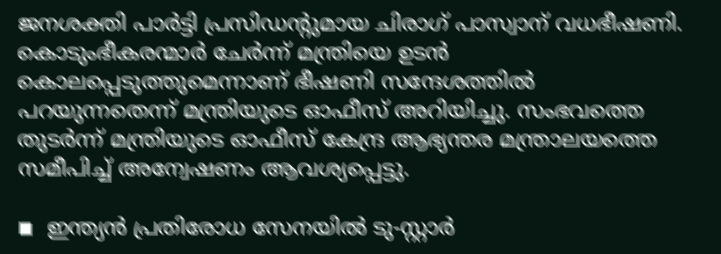ജനശക്തി പാര്‍ട്ടി പ്രസിഡന്റുമായ ചിരാഗ് പാസ്വാന് വധഭീഷണി. കൊടുംഭീകരന്മാര്‍ ചേര്‍ന്ന് മന്ത്രിയെ ഉടന്‍ കൊലപ്പെടുത്തുമെന്നാണ് ഭീഷണി സന്ദേശത്തില്‍ പറയുന്നതെന്ന് മന്ത്രിയുടെ ഓഫീസ് അറിയിച്ചു. സംഭവത്തെ തുടര്‍ന്ന് മന്ത്രിയുടെ ഓഫീസ് കേന്ദ്ര ആഭ്യന്തര മന്ത്രാലയത്തെ സമീപിച്ച് അന്വേഷണം ആവശ്യപ്പെട്ടു.

◾  ഇന്ത്യന്‍ പ്രതിരോധ സേനയില്‍ ടു-സ്റ്റാര്‍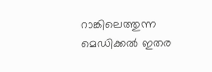റാങ്കിലെത്തുന്ന മെഡിക്കല്‍ ഇതര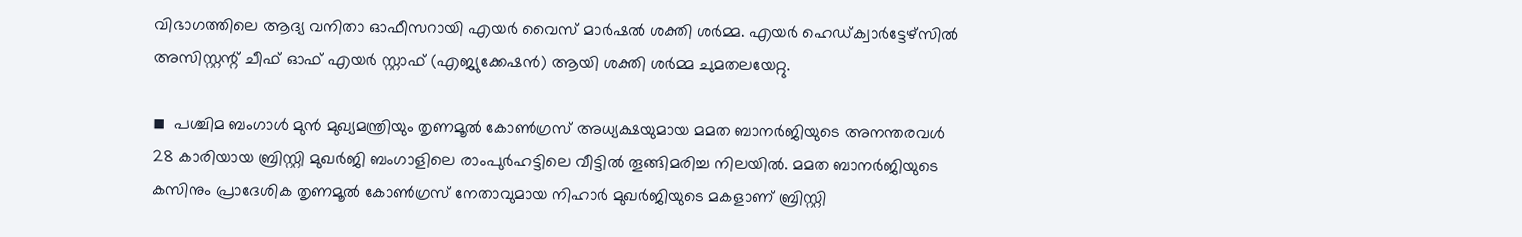വിഭാഗത്തിലെ ആദ്യ വനിതാ ഓഫീസറായി എയര്‍ വൈസ് മാര്‍ഷല്‍ ശക്തി ശര്‍മ്മ. എയര്‍ ഹെഡ്ക്വാര്‍ട്ടേഴ്സില്‍ അസിസ്റ്റന്റ് ചീഫ് ഓഫ് എയര്‍ സ്റ്റാഫ് (എജ്യുക്കേഷന്‍) ആയി ശക്തി ശര്‍മ്മ ചുമതലയേറ്റു.

◾  പശ്ചിമ ബംഗാള്‍ മുന്‍ മുഖ്യമന്ത്രിയും തൃണമൂല്‍ കോണ്‍ഗ്രസ് അധ്യക്ഷയുമായ മമത ബാനര്‍ജിയുടെ അനന്തരവള്‍ 28 കാരിയായ ബ്രിസ്റ്റി മുഖര്‍ജി ബംഗാളിലെ രാംപുര്‍ഹട്ടിലെ വീട്ടില്‍ തൂങ്ങിമരിച്ച നിലയില്‍. മമത ബാനര്‍ജിയുടെ കസിനും പ്രാദേശിക തൃണമൂല്‍ കോണ്‍ഗ്രസ് നേതാവുമായ നിഹാര്‍ മുഖര്‍ജിയുടെ മകളാണ് ബ്രിസ്റ്റി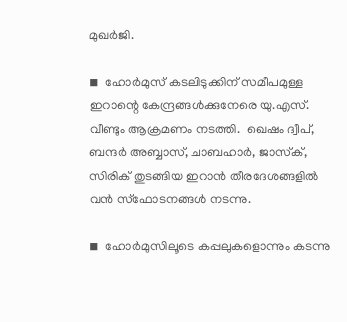മുഖര്‍ജി.

◾  ഹോര്‍മുസ് കടലിടുക്കിന് സമീപമുള്ള ഇറാന്റെ കേന്ദ്രങ്ങള്‍ക്കുനേരെ യു.എസ്. വീണ്ടും ആക്രമണം നടത്തി.  ഖെഷം ദ്വീപ്, ബന്ദര്‍ അബ്ബാസ്, ചാബഹാര്‍, ജാസ്‌ക്, സിരിക് തുടങ്ങിയ ഇറാന്‍ തീരദേശങ്ങളില്‍ വന്‍ സ്‌ഫോടനങ്ങള്‍ നടന്നു.

◾  ഹോര്‍മുസിലൂടെ കപ്പലുകളൊന്നും കടന്നു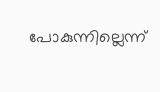പോകുന്നില്ലെന്ന്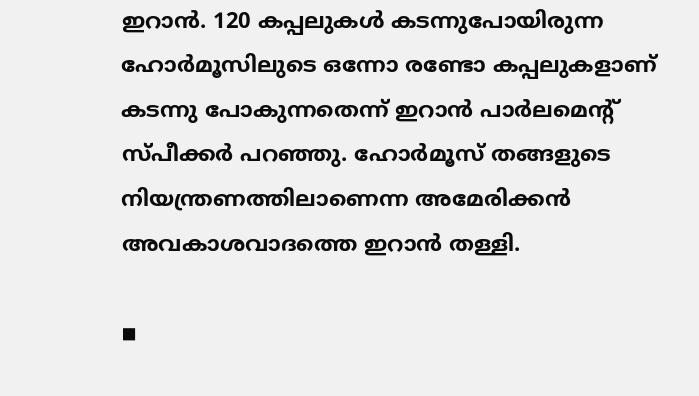ഇറാന്‍. 120 കപ്പലുകള്‍ കടന്നുപോയിരുന്ന ഹോര്‍മൂസിലുടെ ഒന്നോ രണ്ടോ കപ്പലുകളാണ് കടന്നു പോകുന്നതെന്ന് ഇറാന്‍ പാര്‍ലമെന്റ് സ്പീക്കര്‍ പറഞ്ഞു. ഹോര്‍മൂസ് തങ്ങളുടെ നിയന്ത്രണത്തിലാണെന്ന അമേരിക്കന്‍ അവകാശവാദത്തെ ഇറാന്‍ തള്ളി.

◾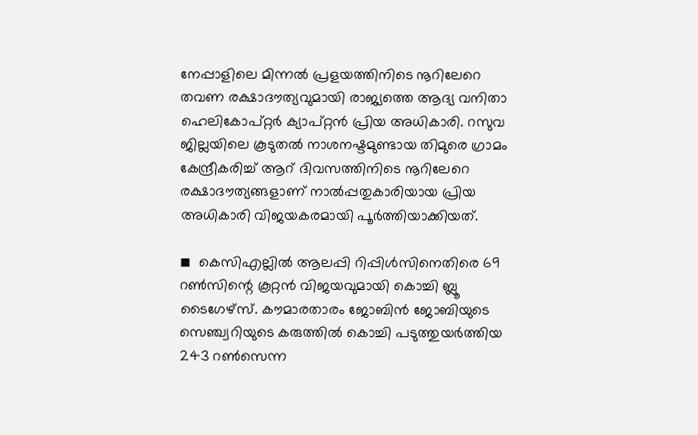നേപ്പാളിലെ മിന്നല്‍ പ്രളയത്തിനിടെ നൂറിലേറെ തവണ രക്ഷാദൗത്യവുമായി രാജ്യത്തെ ആദ്യ വനിതാ ഹെലികോപ്റ്റര്‍ ക്യാപ്റ്റന്‍ പ്രിയ അധികാരി. റസുവ ജില്ലയിലെ കൂടുതല്‍ നാശനഷ്ടമുണ്ടായ തിമുരെ ഗ്രാമം കേന്ദ്രീകരിച്ച് ആറ് ദിവസത്തിനിടെ നൂറിലേറെ രക്ഷാദൗത്യങ്ങളാണ് നാല്‍പ്പതുകാരിയായ പ്രിയ അധികാരി വിജയകരമായി പൂര്‍ത്തിയാക്കിയത്.

◾  കെസിഎല്ലില്‍ ആലപ്പി റിപ്പിള്‍സിനെതിരെ 69 റണ്‍സിന്റെ കൂറ്റന്‍ വിജയവുമായി കൊച്ചി ബ്ലൂ ടൈഗേഴ്‌സ്. കൗമാരതാരം ജോബിന്‍ ജോബിയുടെ സെഞ്ച്വറിയുടെ കരുത്തില്‍ കൊച്ചി പടുത്തുയര്‍ത്തിയ 243 റണ്‍സെന്ന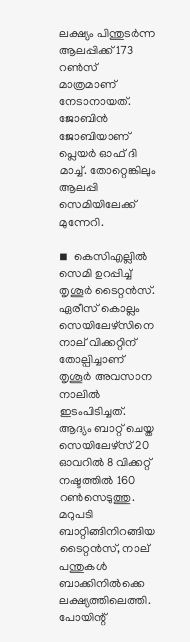ലക്ഷ്യം പിന്തുടര്‍ന്ന ആലപ്പിക്ക് 173 റണ്‍സ് മാത്രമാണ് നേടാനായത്. ജോബിന്‍ ജോബിയാണ് പ്ലെയര്‍ ഓഫ് ദി മാച്ച്. തോറ്റെങ്കിലും ആലപ്പി സെമിയിലേക്ക് മുന്നേറി.

◾  കെസിഎല്ലില്‍ സെമി ഉറപ്പിച്ച് തൃശൂര്‍ ടൈറ്റന്‍സ്. ഏരീസ് കൊല്ലം സെയിലേഴ്‌സിനെ നാല് വിക്കറ്റിന് തോല്പിച്ചാണ് തൃശൂര്‍ അവസാന നാലില്‍ ഇടംപിടിച്ചത്. ആദ്യം ബാറ്റ് ചെയ്ത സെയിലേഴ്‌സ് 20 ഓവറില്‍ 8 വിക്കറ്റ് നഷ്ടത്തില്‍ 160 റണ്‍സെടുത്തു. മറുപടി ബാറ്റിങ്ങിനിറങ്ങിയ ടൈറ്റന്‍സ്, നാല് പന്തുകള്‍ ബാക്കിനില്‍ക്കെ ലക്ഷ്യത്തിലെത്തി. പോയിന്റ്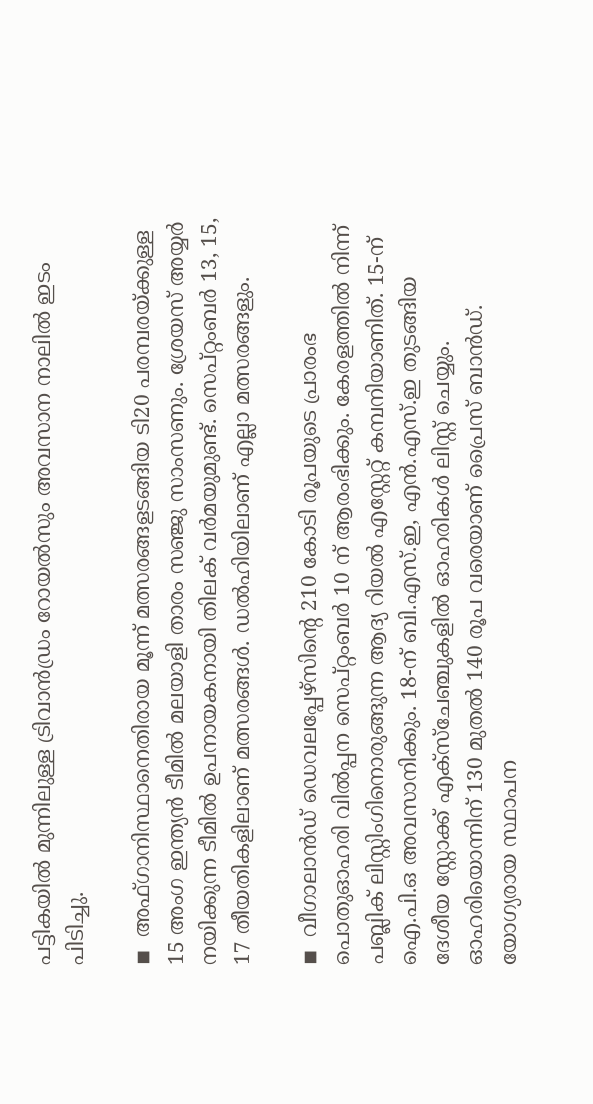പട്ടികയില്‍ മുന്നിലുള്ള ട്രിവാന്‍ഡ്രം റോയല്‍സും അവസാന നാലില്‍ ഇടം പിടിച്ചു.

◾  അഫ്ഗാനിസ്ഥാനെതിരായ മൂന്ന് മത്സരങ്ങളടങ്ങിയ ടി20 പരമ്പരയ്ക്കുള്ള 15 അംഗ ഇന്ത്യന്‍ ടീമില്‍ മലയാളി താരം സഞ്ജു സാംസണും. ശ്രേയസ് അയ്യര്‍ നയിക്കുന്ന ടീമില്‍ ഉപനായകനായി തിലക് വര്‍മയുമുണ്ട്. സെപ്റ്റംബര്‍ 13, 15, 17 തീയതികളിലാണ് മത്സരങ്ങള്‍. ഡല്‍ഹിയിലാണ് എല്ലാ മത്സരങ്ങളും.

◾  വീഗാലാന്‍ഡ് ഡെവലപ്പേഴ്‌സിന്റെ 210 കോടി രൂപയുടെ പ്രാരംഭ പൊതുഓഹരി വില്‍പ്പന സെപ്റ്റംബര്‍ 10 ന് ആരംഭിക്കും. കേരളത്തില്‍ നിന്ന് പബ്ലിക് ലിസ്റ്റിംഗിനൊരുങ്ങുന്ന ആദ്യ റിയല്‍ എസ്റ്റേറ്റ് കമ്പനിയാണിത്. 15-ന് ഐ.പി.ഒ അവസാനിക്കും. 18-ന് ബി.എസ്.ഇ, എന്‍.എസ്.ഇ തുടങ്ങിയ ദേശീയ സ്റ്റോക്ക് എക്സ്ചേഞ്ചുകളില്‍ ഓഹരികള്‍ ലിസ്റ്റ് ചെയ്യും. ഓഹരിയൊന്നിന് 130 മുതല്‍ 140 രൂപ വരെയാണ് പ്രൈസ് ബാന്‍ഡ്. യോഗ്യരായ സ്ഥാപന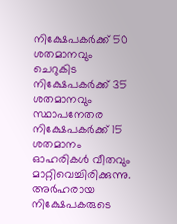നിക്ഷേപകര്‍ക്ക് 50 ശതമാനവും ചെറുകിട നിക്ഷേപകര്‍ക്ക് 35 ശതമാനവും സ്ഥാപനേതര നിക്ഷേപകര്‍ക്ക് 15 ശതമാനം ഓഹരികള്‍ വീതവും മാറ്റിവെച്ചിരിക്കുന്നു. അര്‍ഹരായ നിക്ഷേപകരുടെ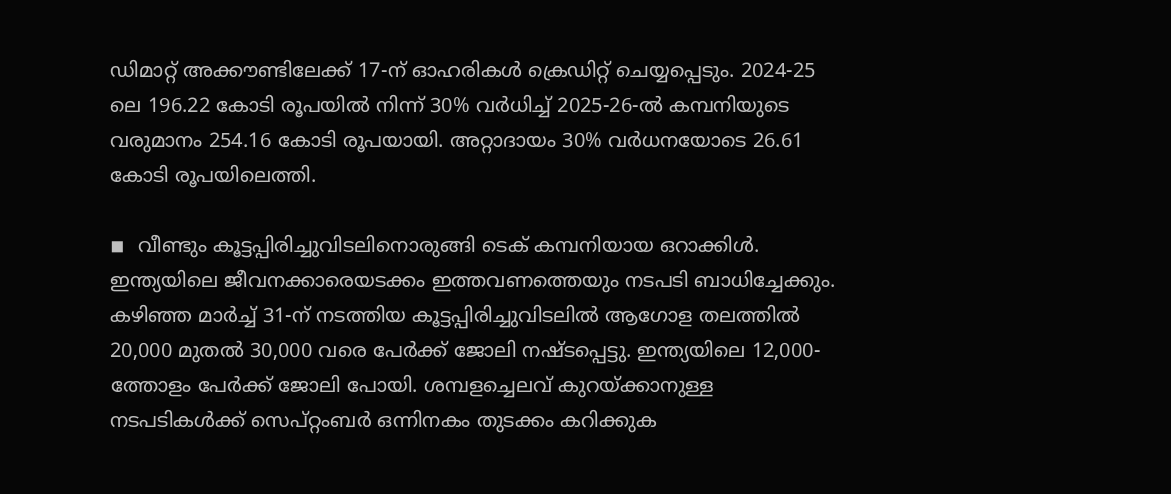ഡിമാറ്റ് അക്കൗണ്ടിലേക്ക് 17-ന് ഓഹരികള്‍ ക്രെഡിറ്റ് ചെയ്യപ്പെടും. 2024-25 ലെ 196.22 കോടി രൂപയില്‍ നിന്ന് 30% വര്‍ധിച്ച് 2025-26-ല്‍ കമ്പനിയുടെ വരുമാനം 254.16 കോടി രൂപയായി. അറ്റാദായം 30% വര്‍ധനയോടെ 26.61 കോടി രൂപയിലെത്തി.

◾  വീണ്ടും കൂട്ടപ്പിരിച്ചുവിടലിനൊരുങ്ങി ടെക് കമ്പനിയായ ഒറാക്കിള്‍. ഇന്ത്യയിലെ ജീവനക്കാരെയടക്കം ഇത്തവണത്തെയും നടപടി ബാധിച്ചേക്കും. കഴിഞ്ഞ മാര്‍ച്ച് 31-ന് നടത്തിയ കൂട്ടപ്പിരിച്ചുവിടലില്‍ ആഗോള തലത്തില്‍ 20,000 മുതല്‍ 30,000 വരെ പേര്‍ക്ക് ജോലി നഷ്ടപ്പെട്ടു. ഇന്ത്യയിലെ 12,000-ത്തോളം പേര്‍ക്ക് ജോലി പോയി. ശമ്പളച്ചെലവ് കുറയ്ക്കാനുള്ള നടപടികള്‍ക്ക് സെപ്റ്റംബര്‍ ഒന്നിനകം തുടക്കം കറിക്കുക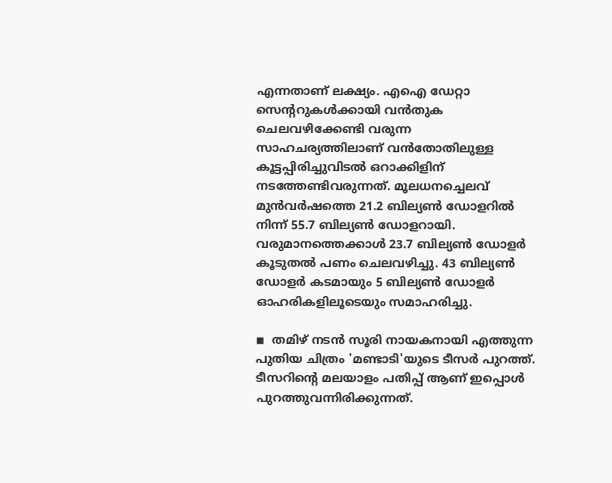എന്നതാണ് ലക്ഷ്യം. എഐ ഡേറ്റാ സെന്ററുകള്‍ക്കായി വന്‍തുക ചെലവഴിക്കേണ്ടി വരുന്ന സാഹചര്യത്തിലാണ് വന്‍തോതിലുള്ള കൂട്ടപ്പിരിച്ചുവിടല്‍ ഒറാക്കിളിന് നടത്തേണ്ടിവരുന്നത്. മൂലധനച്ചെലവ് മുന്‍വര്‍ഷത്തെ 21.2 ബില്യണ്‍ ഡോളറില്‍ നിന്ന് 55.7 ബില്യണ്‍ ഡോളറായി. വരുമാനത്തെക്കാള്‍ 23.7 ബില്യണ്‍ ഡോളര്‍ കൂടുതല്‍ പണം ചെലവഴിച്ചു. 43 ബില്യണ്‍ ഡോളര്‍ കടമായും 5 ബില്യണ്‍ ഡോളര്‍ ഓഹരികളിലൂടെയും സമാഹരിച്ചു.

◾  തമിഴ് നടന്‍ സൂരി നായകനായി എത്തുന്ന പുതിയ ചിത്രം 'മണ്ടാടി'യുടെ ടീസര്‍ പുറത്ത്. ടീസറിന്റെ മലയാളം പതിപ്പ് ആണ് ഇപ്പൊള്‍ പുറത്തുവന്നിരിക്കുന്നത്.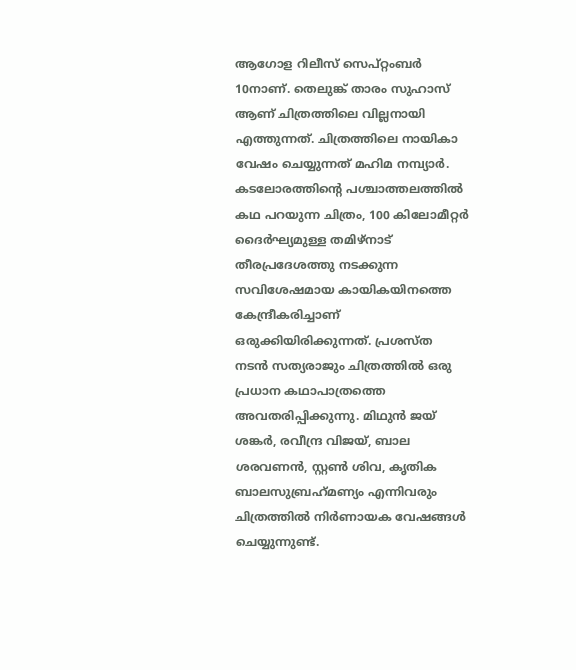ആഗോള റിലീസ് സെപ്റ്റംബര്‍ 10നാണ്. തെലുങ്ക് താരം സുഹാസ് ആണ് ചിത്രത്തിലെ വില്ലനായി എത്തുന്നത്. ചിത്രത്തിലെ നായികാ വേഷം ചെയ്യുന്നത് മഹിമ നമ്പ്യാര്‍. കടലോരത്തിന്റെ പശ്ചാത്തലത്തില്‍ കഥ പറയുന്ന ചിത്രം, 100 കിലോമീറ്റര്‍ ദൈര്‍ഘ്യമുള്ള തമിഴ്‌നാട് തീരപ്രദേശത്തു നടക്കുന്ന സവിശേഷമായ കായികയിനത്തെ കേന്ദ്രീകരിച്ചാണ് ഒരുക്കിയിരിക്കുന്നത്. പ്രശസ്ത നടന്‍ സത്യരാജും ചിത്രത്തില്‍ ഒരു പ്രധാന കഥാപാത്രത്തെ അവതരിപ്പിക്കുന്നു. മിഥുന്‍ ജയ് ശങ്കര്‍, രവീന്ദ്ര വിജയ്, ബാല ശരവണന്‍, സ്റ്റണ്‍ ശിവ, കൃതിക ബാലസുബ്രഹ്‌മണ്യം എന്നിവരും ചിത്രത്തില്‍ നിര്‍ണായക വേഷങ്ങള്‍ ചെയ്യുന്നുണ്ട്.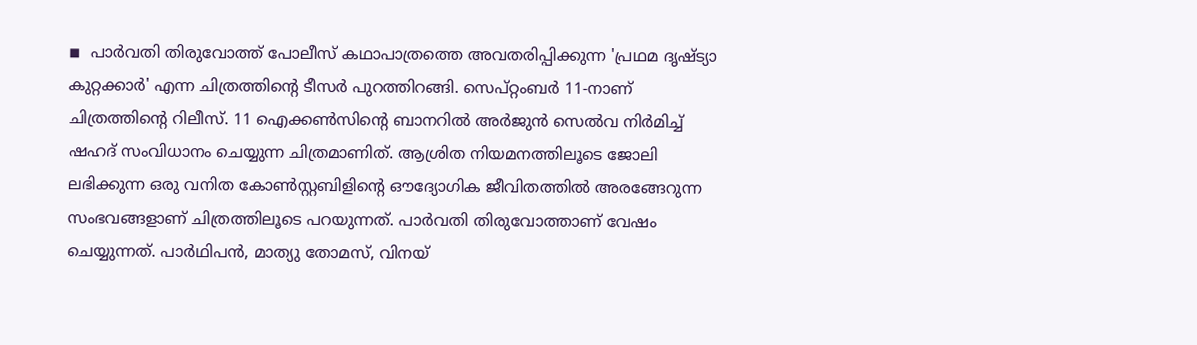◾  പാര്‍വതി തിരുവോത്ത് പോലീസ് കഥാപാത്രത്തെ അവതരിപ്പിക്കുന്ന 'പ്രഥമ ദൃഷ്ട്യാ കുറ്റക്കാര്‍' എന്ന ചിത്രത്തിന്റെ ടീസര്‍ പുറത്തിറങ്ങി. സെപ്റ്റംബര്‍ 11-നാണ് ചിത്രത്തിന്റെ റിലീസ്. 11 ഐക്കണ്‍സിന്റെ ബാനറില്‍ അര്‍ജുന്‍ സെല്‍വ നിര്‍മിച്ച് ഷഹദ് സംവിധാനം ചെയ്യുന്ന ചിത്രമാണിത്. ആശ്രിത നിയമനത്തിലൂടെ ജോലി ലഭിക്കുന്ന ഒരു വനിത കോണ്‍സ്റ്റബിളിന്റെ ഔദ്യോഗിക ജീവിതത്തില്‍ അരങ്ങേറുന്ന സംഭവങ്ങളാണ് ചിത്രത്തിലൂടെ പറയുന്നത്. പാര്‍വതി തിരുവോത്താണ് വേഷം ചെയ്യുന്നത്. പാര്‍ഥിപന്‍, മാത്യു തോമസ്, വിനയ്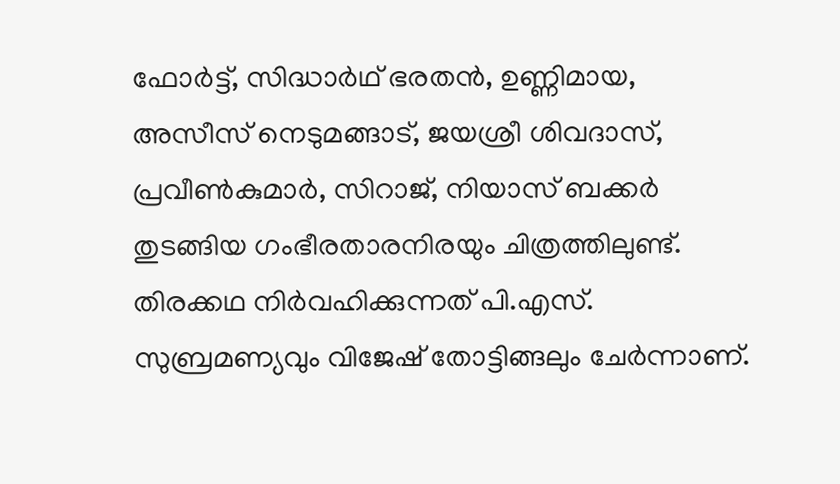ഫോര്‍ട്ട്, സിദ്ധാര്‍ഥ് ഭരതന്‍, ഉണ്ണിമായ, അസീസ് നെടുമങ്ങാട്, ജയശ്രീ ശിവദാസ്, പ്രവീണ്‍കുമാര്‍, സിറാജ്, നിയാസ് ബക്കര്‍ തുടങ്ങിയ ഗംഭീരതാരനിരയും ചിത്രത്തിലുണ്ട്. തിരക്കഥ നിര്‍വഹിക്കുന്നത് പി.എസ്. സുബ്രമണ്യവും വിജേഷ് തോട്ടിങ്ങലും ചേര്‍ന്നാണ്.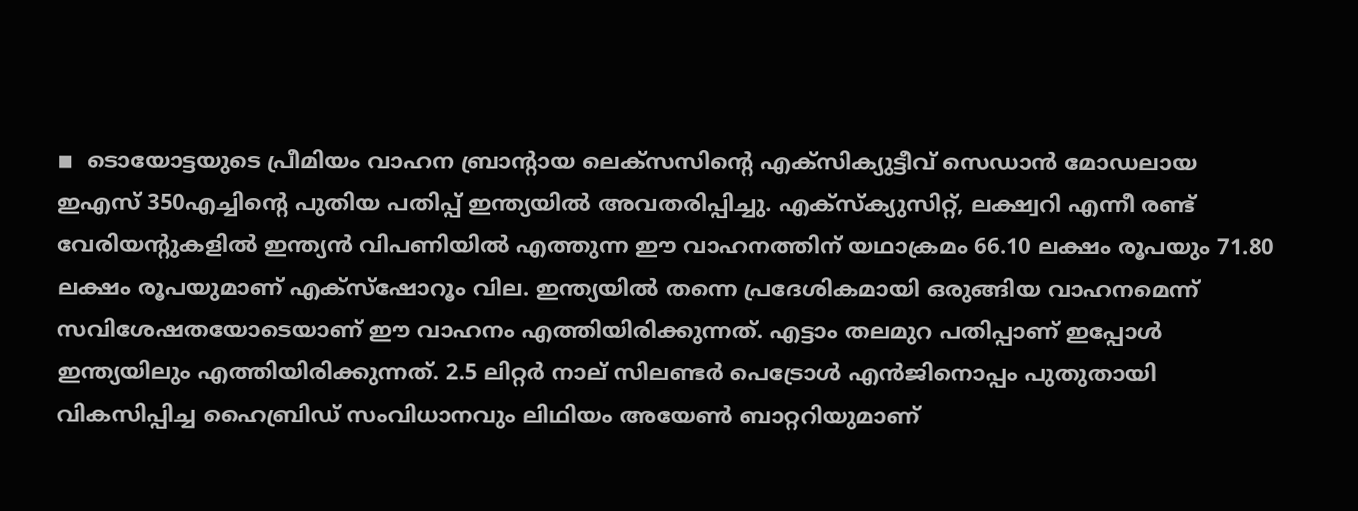◾  ടൊയോട്ടയുടെ പ്രീമിയം വാഹന ബ്രാന്റായ ലെക്‌സസിന്റെ എക്‌സിക്യുട്ടീവ് സെഡാന്‍ മോഡലായ ഇഎസ് 350എച്ചിന്റെ പുതിയ പതിപ്പ് ഇന്ത്യയില്‍ അവതരിപ്പിച്ചു. എക്‌സ്‌ക്യുസിറ്റ്, ലക്ഷ്വറി എന്നീ രണ്ട് വേരിയന്റുകളില്‍ ഇന്ത്യന്‍ വിപണിയില്‍ എത്തുന്ന ഈ വാഹനത്തിന് യഥാക്രമം 66.10 ലക്ഷം രൂപയും 71.80 ലക്ഷം രൂപയുമാണ് എക്‌സ്‌ഷോറൂം വില. ഇന്ത്യയില്‍ തന്നെ പ്രദേശികമായി ഒരുങ്ങിയ വാഹനമെന്ന് സവിശേഷതയോടെയാണ് ഈ വാഹനം എത്തിയിരിക്കുന്നത്. എട്ടാം തലമുറ പതിപ്പാണ് ഇപ്പോള്‍ ഇന്ത്യയിലും എത്തിയിരിക്കുന്നത്. 2.5 ലിറ്റര്‍ നാല് സിലണ്ടര്‍ പെട്രോള്‍ എന്‍ജിനൊപ്പം പുതുതായി വികസിപ്പിച്ച ഹൈബ്രിഡ് സംവിധാനവും ലിഥിയം അയേണ്‍ ബാറ്ററിയുമാണ്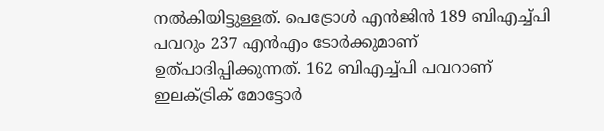നല്‍കിയിട്ടുള്ളത്. പെട്രോള്‍ എന്‍ജിന്‍ 189 ബിഎച്ച്പി പവറും 237 എന്‍എം ടോര്‍ക്കുമാണ് ഉത്പാദിപ്പിക്കുന്നത്. 162 ബിഎച്ച്പി പവറാണ് ഇലക്ട്രിക് മോട്ടോര്‍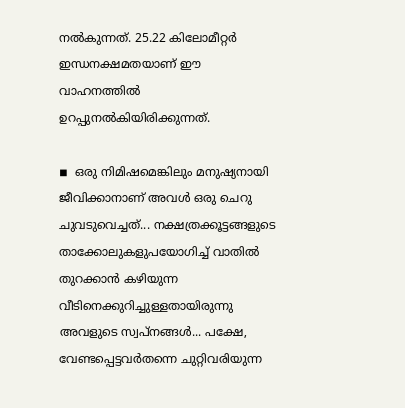നല്‍കുന്നത്. 25.22 കിലോമീറ്റര്‍ ഇന്ധനക്ഷമതയാണ് ഈ വാഹനത്തില്‍ ഉറപ്പുനല്‍കിയിരിക്കുന്നത്.

◾  ഒരു നിമിഷമെങ്കിലും മനുഷ്യനായി ജീവിക്കാനാണ് അവള്‍ ഒരു ചെറു ചുവടുവെച്ചത്... നക്ഷത്രക്കൂട്ടങ്ങളുടെ താക്കോലുകളുപയോഗിച്ച് വാതില്‍ തുറക്കാന്‍ കഴിയുന്ന വീടിനെക്കുറിച്ചുള്ളതായിരുന്നു അവളുടെ സ്വപ്നങ്ങള്‍... പക്ഷേ, വേണ്ടപ്പെട്ടവര്‍തന്നെ ചുറ്റിവരിയുന്ന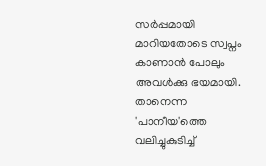സര്‍പ്പമായി മാറിയതോടെ സ്വപ്നം കാണാന്‍ പോലും അവള്‍ക്കു ഭയമായി. താനെന്ന 'പാനീയ'ത്തെ വലിച്ചുകുടിച്ച്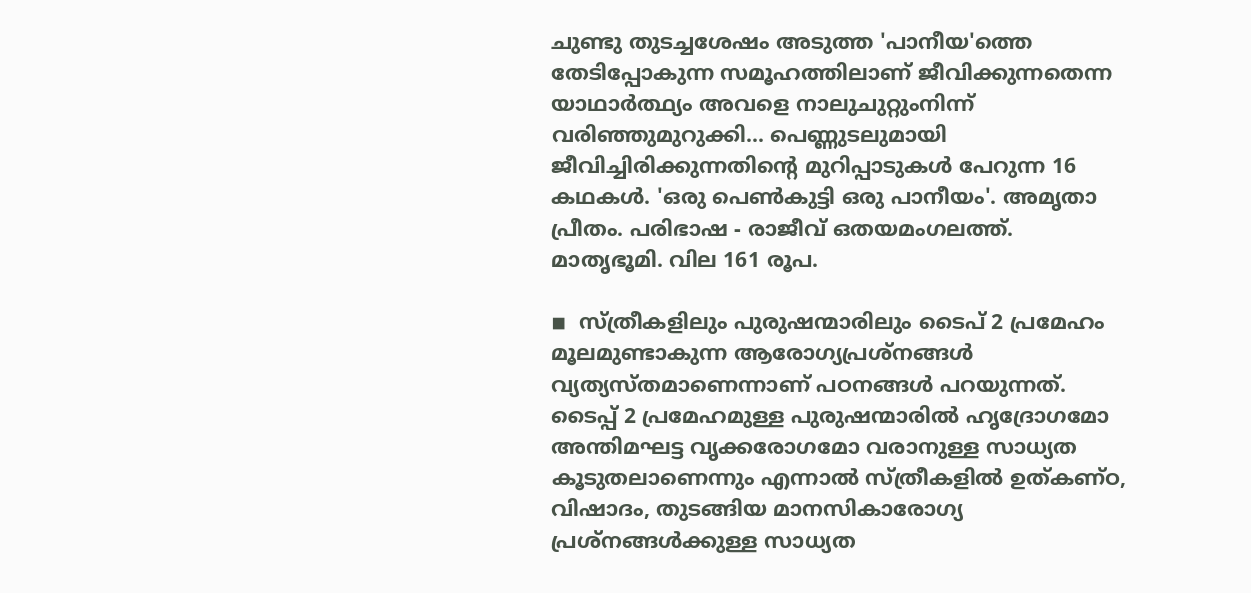ചുണ്ടു തുടച്ചശേഷം അടുത്ത 'പാനീയ'ത്തെ തേടിപ്പോകുന്ന സമൂഹത്തിലാണ് ജീവിക്കുന്നതെന്ന യാഥാര്‍ത്ഥ്യം അവളെ നാലുചുറ്റുംനിന്ന് വരിഞ്ഞുമുറുക്കി... പെണ്ണുടലുമായി ജീവിച്ചിരിക്കുന്നതിന്റെ മുറിപ്പാടുകള്‍ പേറുന്ന 16 കഥകള്‍. 'ഒരു പെണ്‍കുട്ടി ഒരു പാനീയം'. അമൃതാ പ്രീതം. പരിഭാഷ - രാജീവ് ഒതയമംഗലത്ത്. മാതൃഭൂമി. വില 161 രൂപ.

◾  സ്ത്രീകളിലും പുരുഷന്മാരിലും ടൈപ് 2 പ്രമേഹം മൂലമുണ്ടാകുന്ന ആരോഗ്യപ്രശ്നങ്ങള്‍ വ്യത്യസ്തമാണെന്നാണ് പഠനങ്ങള്‍ പറയുന്നത്.  ടൈപ്പ് 2 പ്രമേഹമുള്ള പുരുഷന്മാരില്‍ ഹൃദ്രോഗമോ അന്തിമഘട്ട വൃക്കരോഗമോ വരാനുള്ള സാധ്യത കൂടുതലാണെന്നും എന്നാല്‍ സ്ത്രീകളില്‍ ഉത്കണ്ഠ, വിഷാദം, തുടങ്ങിയ മാനസികാരോഗ്യ പ്രശ്നങ്ങള്‍ക്കുള്ള സാധ്യത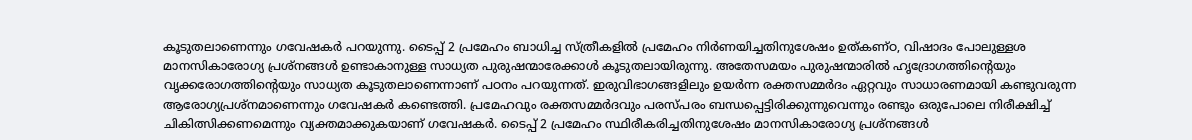കൂടുതലാണെന്നും ഗവേഷകര്‍ പറയുന്നു. ടൈപ്പ് 2 പ്രമേഹം ബാധിച്ച സ്ത്രീകളില്‍ പ്രമേഹം നിര്‍ണയിച്ചതിനുശേഷം ഉത്കണ്ഠ, വിഷാദം പോലുള്ളശ മാനസികാരോഗ്യ പ്രശ്നങ്ങള്‍ ഉണ്ടാകാനുള്ള സാധ്യത പുരുഷന്മാരേക്കാള്‍ കൂടുതലായിരുന്നു. അതേസമയം പുരുഷന്മാരില്‍ ഹൃദ്രോഗത്തിന്റെയും വൃക്കരോഗത്തിന്റെയും സാധ്യത കൂടുതലാണെന്നാണ് പഠനം പറയുന്നത്. ഇരുവിഭാഗങ്ങളിലും ഉയര്‍ന്ന രക്തസമ്മര്‍ദം ഏറ്റവും സാധാരണമായി കണ്ടുവരുന്ന ആരോഗ്യപ്രശ്നമാണെന്നും ഗവേഷകര്‍ കണ്ടെത്തി. പ്രമേഹവും രക്തസമ്മര്‍ദവും പരസ്പരം ബന്ധപ്പെട്ടിരിക്കുന്നുവെന്നും രണ്ടും ഒരുപോലെ നിരീക്ഷിച്ച് ചികിത്സിക്കണമെന്നും വ്യക്തമാക്കുകയാണ് ഗവേഷകര്‍. ടൈപ്പ് 2 പ്രമേഹം സ്ഥിരീകരിച്ചതിനുശേഷം മാനസികാരോഗ്യ പ്രശ്നങ്ങള്‍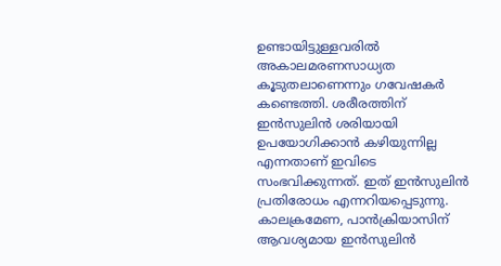ഉണ്ടായിട്ടുള്ളവരില്‍ അകാലമരണസാധ്യത കൂടുതലാണെന്നും ഗവേഷകര്‍ കണ്ടെത്തി. ശരീരത്തിന് ഇന്‍സുലിന്‍ ശരിയായി ഉപയോഗിക്കാന്‍ കഴിയുന്നില്ല എന്നതാണ് ഇവിടെ സംഭവിക്കുന്നത്. ഇത് ഇന്‍സുലിന്‍ പ്രതിരോധം എന്നറിയപ്പെടുന്നു. കാലക്രമേണ, പാന്‍ക്രിയാസിന് ആവശ്യമായ ഇന്‍സുലിന്‍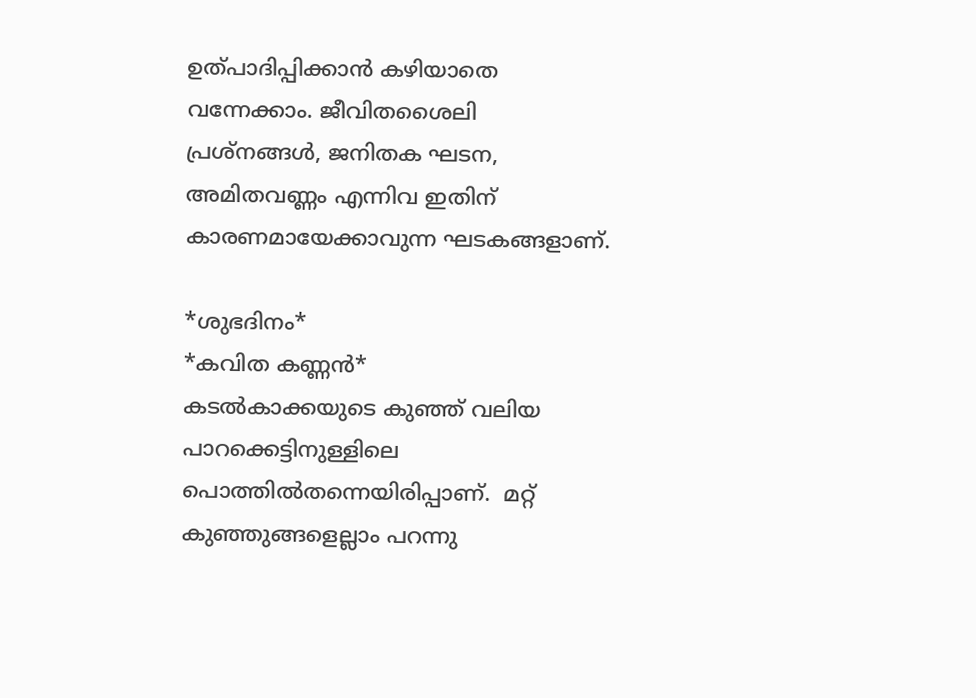ഉത്പാദിപ്പിക്കാന്‍ കഴിയാതെ വന്നേക്കാം. ജീവിതശൈലി പ്രശ്‌നങ്ങള്‍, ജനിതക ഘടന, അമിതവണ്ണം എന്നിവ ഇതിന് കാരണമായേക്കാവുന്ന ഘടകങ്ങളാണ്.

*ശുഭദിനം*
*കവിത കണ്ണന്‍*
കടല്‍കാക്കയുടെ കുഞ്ഞ് വലിയ പാറക്കെട്ടിനുള്ളിലെ പൊത്തില്‍തന്നെയിരിപ്പാണ്.  മറ്റ് കുഞ്ഞുങ്ങളെല്ലാം പറന്നു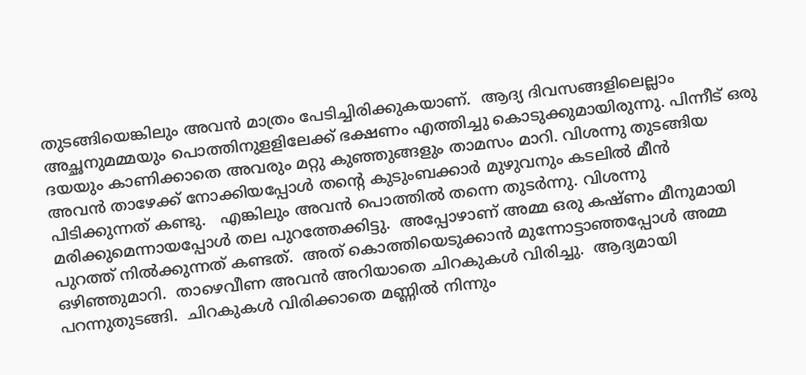തുടങ്ങിയെങ്കിലും അവന്‍ മാത്രം പേടിച്ചിരിക്കുകയാണ്.  ആദ്യ ദിവസങ്ങളിലെല്ലാം അച്ഛനുമമ്മയും പൊത്തിനുളളിലേക്ക് ഭക്ഷണം എത്തിച്ചു കൊടുക്കുമായിരുന്നു. പിന്നീട് ഒരു ദയയും കാണിക്കാതെ അവരും മറ്റു കുഞ്ഞുങ്ങളും താമസം മാറി. വിശന്നു തുടങ്ങിയ അവന്‍ താഴേക്ക് നോക്കിയപ്പോള്‍ തന്റെ കുടുംബക്കാര്‍ മുഴുവനും കടലില്‍ മീന്‍ പിടിക്കുന്നത് കണ്ടു.   എങ്കിലും അവന്‍ പൊത്തില്‍ തന്നെ തുടര്‍ന്നു. വിശന്നു മരിക്കുമെന്നായപ്പോള്‍ തല പുറത്തേക്കിട്ടു.  അപ്പോഴാണ് അമ്മ ഒരു കഷ്ണം മീനുമായി പുറത്ത് നില്‍ക്കുന്നത് കണ്ടത്.  അത് കൊത്തിയെടുക്കാന്‍ മുന്നോട്ടാഞ്ഞപ്പോള്‍ അമ്മ ഒഴിഞ്ഞുമാറി.  താഴെവീണ അവന്‍ അറിയാതെ ചിറകുകള്‍ വിരിച്ചു.  ആദ്യമായി പറന്നുതുടങ്ങി.  ചിറകുകള്‍ വിരിക്കാതെ മണ്ണില്‍ നിന്നും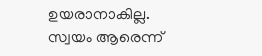ഉയരാനാകില്ല.  സ്വയം ആരെന്ന്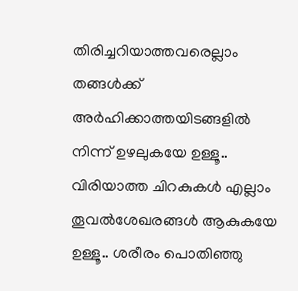തിരിച്ചറിയാത്തവരെല്ലാം തങ്ങള്‍ക്ക് അര്‍ഹിക്കാത്തയിടങ്ങളില്‍ നിന്ന് ഉഴലുകയേ ഉള്ളൂ.. വിരിയാത്ത ചിറകുകള്‍ എല്ലാം തൂവല്‍ശേഖരങ്ങള്‍ ആകുകയേ ഉള്ളൂ.. ശരീരം പൊതിഞ്ഞു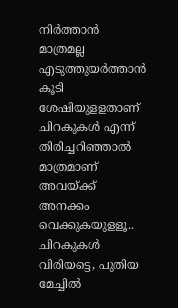നിര്‍ത്താന്‍ മാത്രമല്ല എടുത്തുയര്‍ത്താന്‍ കൂടി ശേഷിയുളളതാണ് ചിറകുകള്‍ എന്ന് തിരിച്ചറിഞ്ഞാല്‍ മാത്രമാണ് അവയ്ക്ക് അനക്കം വെക്കുകയുളളൂ.. ചിറകുകള്‍ വിരിയട്ടെ, പുതിയ മേച്ചില്‍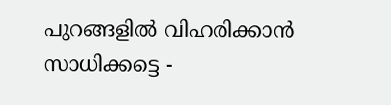പുറങ്ങളില്‍ വിഹരിക്കാന്‍ സാധിക്കട്ടെ -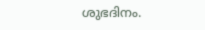ശുഭദിനം.